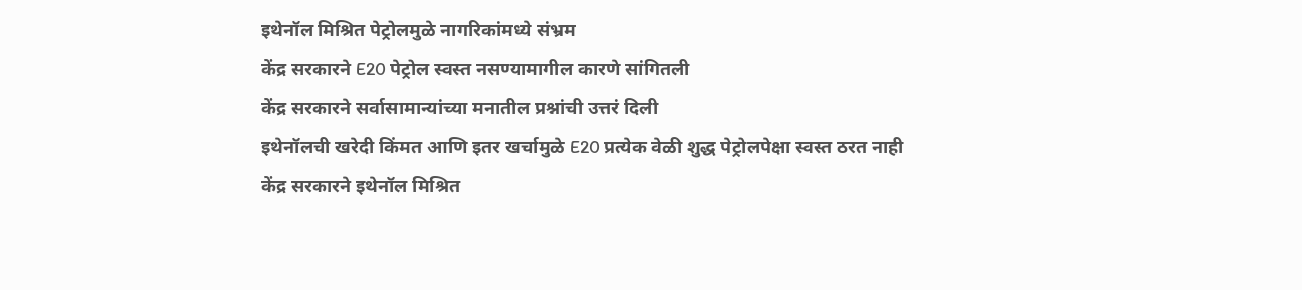इथेनॉल मिश्रित पेट्रोलमुळे नागरिकांमध्ये संभ्रम
केंद्र सरकारने E20 पेट्रोल स्वस्त नसण्यामागील कारणे सांगितली
केंद्र सरकारने सर्वासामान्यांच्या मनातील प्रश्नांची उत्तरं दिली
इथेनॉलची खरेदी किंमत आणि इतर खर्चामुळे E20 प्रत्येक वेळी शुद्ध पेट्रोलपेक्षा स्वस्त ठरत नाही
केंद्र सरकारने इथेनॉल मिश्रित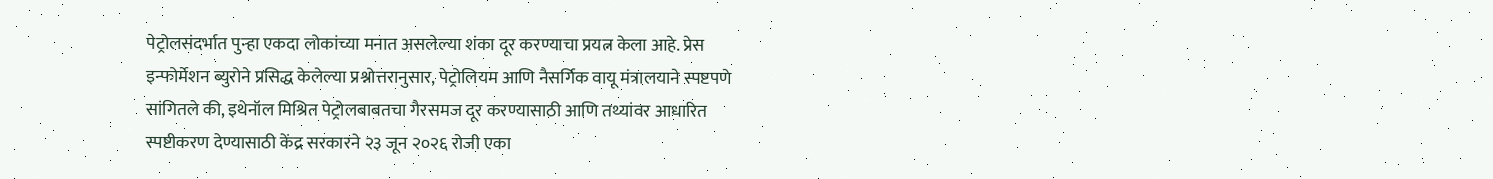पेट्रोलसंदर्भात पुन्हा एकदा लोकांच्या मनात असलेल्या शंका दूर करण्याचा प्रयत्न केला आहे. प्रेस इन्फोर्मेशन ब्युरोने प्रसिद्ध केलेल्या प्रश्नोत्तरानुसार, पेट्रोलियम आणि नैसर्गिक वायू मंत्रालयाने स्पष्टपणे सांगितले की, इथेनॉल मिश्रित पेट्रोलबाबतचा गैरसमज दूर करण्यासाठी आणि तथ्यांवर आधारित स्पष्टीकरण देण्यासाठी केंद्र सरकारने २३ जून २०२६ रोजी एका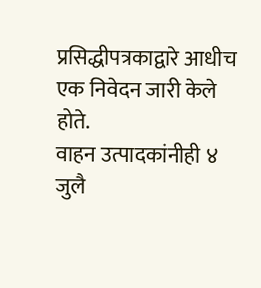प्रसिद्धीपत्रकाद्वारे आधीच एक निवेदन जारी केले होते.
वाहन उत्पादकांनीही ४ जुलै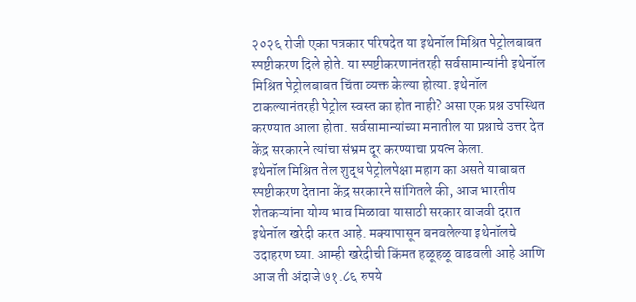२०२६ रोजी एका पत्रकार परिषदेत या इथेनॉल मिश्रित पेट्रोलबाबत स्पष्टीकरण दिले होते. या स्पष्टीकरणानंतरही सर्वसामान्यांनी इथेनॉल मिश्रित पेट्रोलबाबत चिंता व्यक्त केल्या होत्या. इथेनॉल टाकल्यानंतरही पेट्रोल स्वस्त का होत नाही? असा एक प्रश्न उपस्थित करण्यात आला होता. सर्वसामान्यांच्या मनातील या प्रश्नाचे उत्तर देत केंद्र सरकारने त्यांचा संभ्रम दूर करण्याचा प्रयत्न केला.
इथेनॉल मिश्रित तेल शुद्ध पेट्रोलपेक्षा महाग का असते याबाबत स्पष्टीकरण देताना केंद्र सरकारने सांगितले की, आज भारतीय शेतकऱ्यांना योग्य भाव मिळावा यासाठी सरकार वाजवी दरात इथेनॉल खरेदी करत आहे. मक्यापासून बनवलेल्या इथेनॉलचे उदाहरण घ्या. आम्ही खरेदीची किंमत हळूहळू वाढवली आहे आणि आज ती अंदाजे ७१.८६ रुपये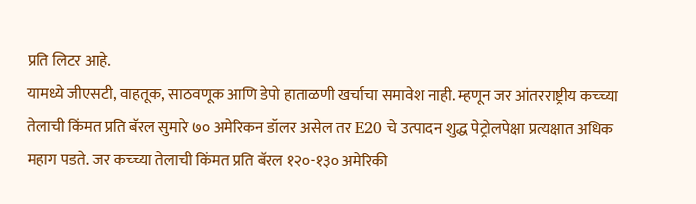प्रति लिटर आहे.
यामध्ये जीएसटी, वाहतूक, साठवणूक आणि डेपो हाताळणी खर्चाचा समावेश नाही. म्हणून जर आंतरराष्ट्रीय कच्च्या तेलाची किंमत प्रति बॅरल सुमारे ७० अमेरिकन डॉलर असेल तर E20 चे उत्पादन शुद्ध पेट्रोलपेक्षा प्रत्यक्षात अधिक महाग पडते. जर कच्च्या तेलाची किंमत प्रति बॅरल १२०-१३० अमेरिकी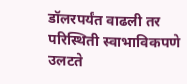डॉलरपर्यंत वाढली तर परिस्थिती स्वाभाविकपणे उलटते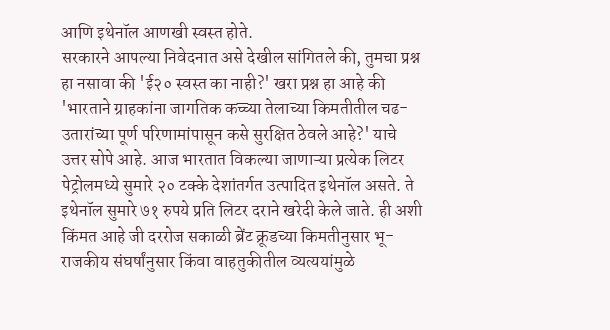आणि इथेनॉल आणखी स्वस्त होते.
सरकारने आपल्या निवेदनात असे देखील सांगितले की, तुमचा प्रश्न हा नसावा की 'ई२० स्वस्त का नाही?' खरा प्रश्न हा आहे की 'भारताने ग्राहकांना जागतिक कच्च्या तेलाच्या किमतीतील चढ-उतारांच्या पूर्ण परिणामांपासून कसे सुरक्षित ठेवले आहे?' याचे उत्तर सोपे आहे. आज भारतात विकल्या जाणाऱ्या प्रत्येक लिटर पेट्रोलमध्ये सुमारे २० टक्के देशांतर्गत उत्पादित इथेनॉल असते. ते इथेनॉल सुमारे ७१ रुपये प्रति लिटर दराने खरेदी केले जाते. ही अशी किंमत आहे जी दररोज सकाळी ब्रेंट क्रूडच्या किमतीनुसार भू-राजकीय संघर्षांनुसार किंवा वाहतुकीतील व्यत्ययांमुळे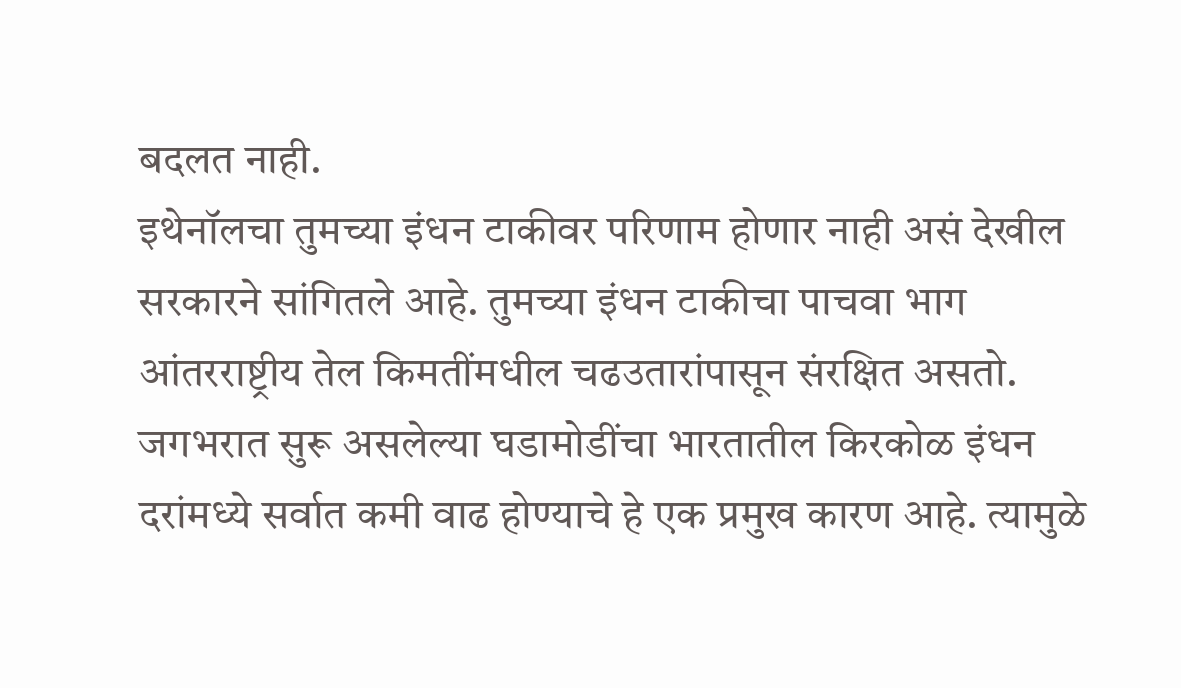बदलत नाही.
इथेनॉलचा तुमच्या इंधन टाकीवर परिणाम होणार नाही असं देखील सरकारने सांगितले आहे. तुमच्या इंधन टाकीचा पाचवा भाग आंतरराष्ट्रीय तेल किमतींमधील चढउतारांपासून संरक्षित असतो. जगभरात सुरू असलेल्या घडामोडींचा भारतातील किरकोळ इंधन दरांमध्ये सर्वात कमी वाढ होण्याचे हे एक प्रमुख कारण आहे. त्यामुळे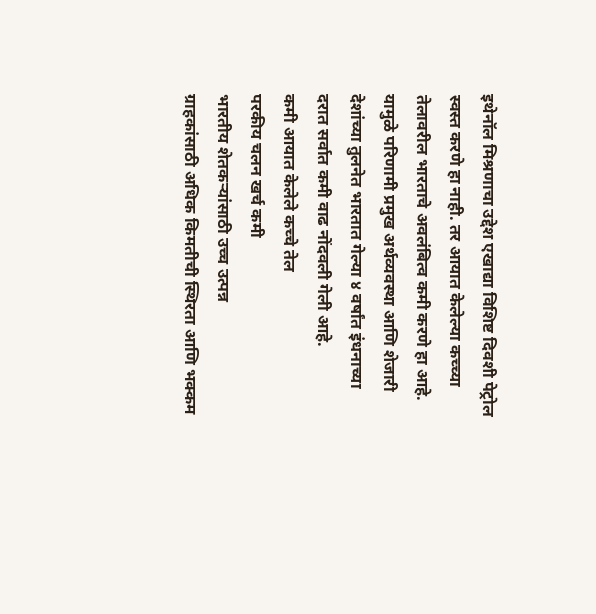इथेनॉल मिश्रणाचा उद्देश एखाद्या विशिष्ट दिवशी पेट्रोल स्वस्त करणे हा नाही. तर आयात केलेल्या कच्च्या तेलावरील भारताचे अवलंबित्व कमी करणे हा आहे. यामुळे परिणामी प्रमुख अर्थव्यवस्था आणि शेजारी देशांच्या तुलनेत भारतात गेल्या ४ वर्षांत इंधनाच्या दरात सर्वात कमी वाढ नोंदवली गेली आहे.
कमी आयात केलेले कच्चे तेल
परकीय चलन खर्च कमी
भारतीय शेतकऱ्यांसाठी उच्च उत्पन्न
ग्राहकांसाठी अधिक किमतीची स्थिरता आणि भक्कम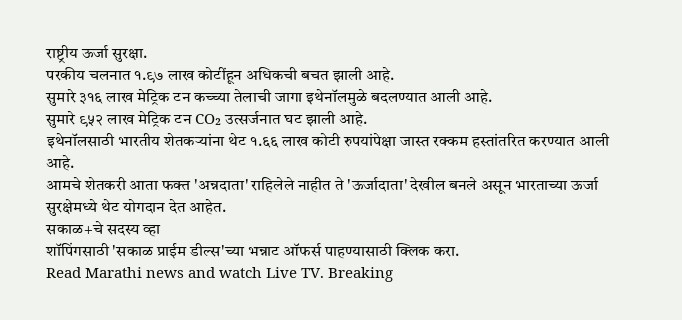राष्ट्रीय ऊर्जा सुरक्षा.
परकीय चलनात १.९७ लाख कोटींहून अधिकची बचत झाली आहे.
सुमारे ३१६ लाख मेट्रिक टन कच्च्या तेलाची जागा इथेनॉलमुळे बदलण्यात आली आहे.
सुमारे ९५२ लाख मेट्रिक टन CO₂ उत्सर्जनात घट झाली आहे.
इथेनॉलसाठी भारतीय शेतकऱ्यांना थेट १.६६ लाख कोटी रुपयांपेक्षा जास्त रक्कम हस्तांतरित करण्यात आली आहे.
आमचे शेतकरी आता फक्त 'अन्नदाता' राहिलेले नाहीत ते 'ऊर्जादाता' देखील बनले असून भारताच्या ऊर्जा सुरक्षेमध्ये थेट योगदान देत आहेत.
सकाळ+चे सदस्य व्हा
शॉपिंगसाठी 'सकाळ प्राईम डील्स'च्या भन्नाट ऑफर्स पाहण्यासाठी क्लिक करा.
Read Marathi news and watch Live TV. Breaking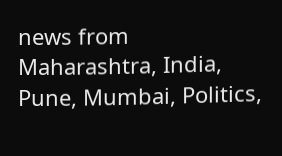news from Maharashtra, India, Pune, Mumbai, Politics,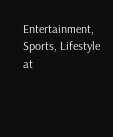Entertainment, Sports, Lifestyle at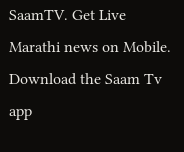SaamTV. Get Live Marathi news on Mobile. Download the Saam Tv app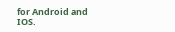for Android and IOS.